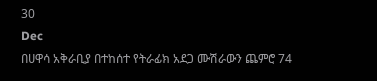30
Dec
በሀዋሳ አቅራቢያ በተከሰተ የትራፊክ አደጋ ሙሽራውን ጨምሮ 74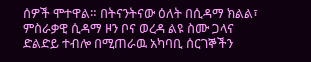ሰዎች ሞተዋል። በትናንትናው ዕለት በሲዳማ ክልል፣ ምስራቃዊ ሲዳማ ዞን ቦና ወረዳ ልዩ ስሙ ጋላና ድልድይ ተብሎ በሚጠራዉ አካባቢ ሰርገኞችን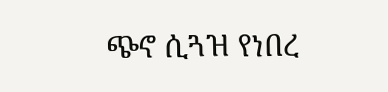ጭኖ ሲጓዝ የነበረ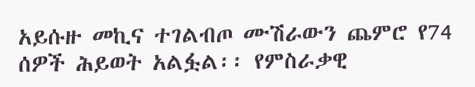አይሱዙ መኪና ተገልብጦ ሙሽራውን ጨምሮ የ74 ሰዎች ሕይወት አልፏል፡፡ የምስራቃዊ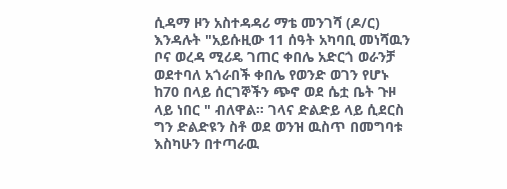ሲዳማ ዞን አስተዳዳሪ ማቴ መንገሻ (ዶ/ር) እንዳሉት "አይሱዚው 11 ሰዓት አካባቢ መነሻዉን ቦና ወረዳ ሚሪዴ ገጠር ቀበሌ አድርጎ ወራንቻ ወደተባለ አጎራበች ቀበሌ የወንድ ወገን የሆኑ ከ70 በላይ ሰርገኞችን ጭኖ ወደ ሴቷ ቤት ጉዞ ላይ ነበር " ብለዋል። ገላና ድልድይ ላይ ሲደርስ ግን ድልድዩን ስቶ ወደ ወንዝ ዉስጥ በመግባቱ እስካሁን በተጣራዉ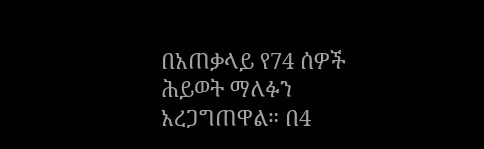በአጠቃላይ የ74 ሰዎች ሕይወት ማለፉን አረጋግጠዋል። በ4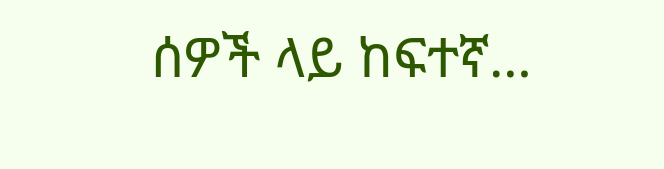ሰዎች ላይ ከፍተኛ…